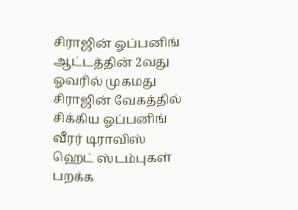சிராஜின் ஓப்பனிங்
ஆட்டத்தின் 2வது ஓவரில் முகமது சிராஜின் வேகத்தில் சிக்கிய ஓப்பனிங் வீரர் டிராவிஸ் ஹெட் ஸ்டம்புகள் பறக்க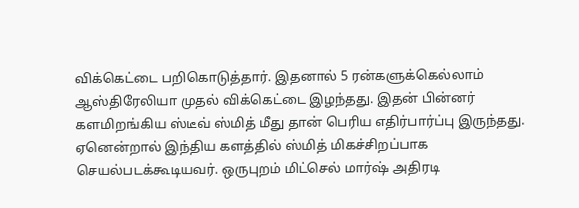விக்கெட்டை பறிகொடுத்தார். இதனால் 5 ரன்களுக்கெல்லாம் ஆஸ்திரேலியா முதல் விக்கெட்டை இழந்தது. இதன் பின்னர் களமிறங்கிய ஸ்டீவ் ஸ்மித் மீது தான் பெரிய எதிர்பார்ப்பு இருந்தது. ஏனென்றால் இந்திய களத்தில் ஸ்மித் மிகச்சிறப்பாக செயல்படக்கூடியவர். ஒருபுறம் மிட்செல் மார்ஷ் அதிரடி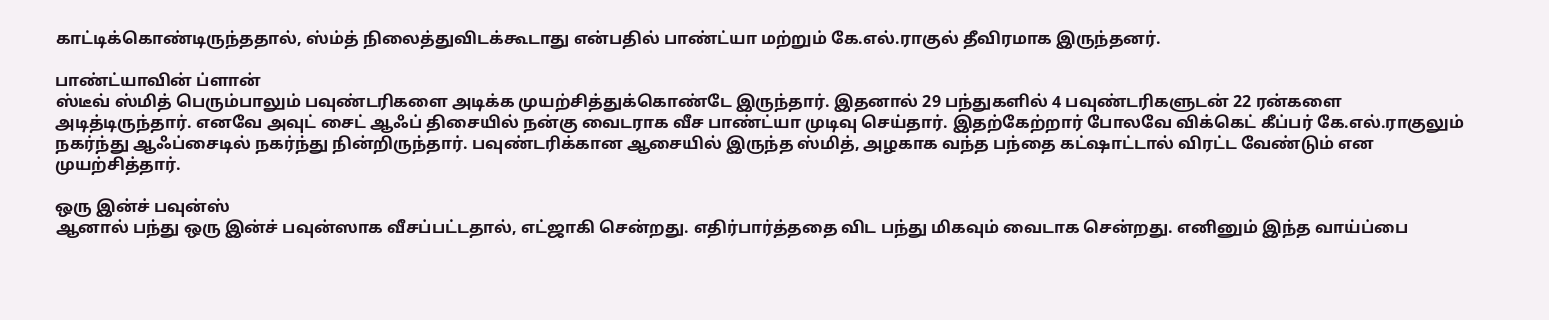காட்டிக்கொண்டிருந்ததால், ஸ்ம்த் நிலைத்துவிடக்கூடாது என்பதில் பாண்ட்யா மற்றும் கே.எல்.ராகுல் தீவிரமாக இருந்தனர்.

பாண்ட்யாவின் ப்ளான்
ஸ்டீவ் ஸ்மித் பெரும்பாலும் பவுண்டரிகளை அடிக்க முயற்சித்துக்கொண்டே இருந்தார். இதனால் 29 பந்துகளில் 4 பவுண்டரிகளுடன் 22 ரன்களை அடித்டிருந்தார். எனவே அவுட் சைட் ஆஃப் திசையில் நன்கு வைடராக வீச பாண்ட்யா முடிவு செய்தார். இதற்கேற்றார் போலவே விக்கெட் கீப்பர் கே.எல்.ராகுலும் நகர்ந்து ஆஃப்சைடில் நகர்ந்து நின்றிருந்தார். பவுண்டரிக்கான ஆசையில் இருந்த ஸ்மித், அழகாக வந்த பந்தை கட்ஷாட்டால் விரட்ட வேண்டும் என முயற்சித்தார்.

ஒரு இன்ச் பவுன்ஸ்
ஆனால் பந்து ஒரு இன்ச் பவுன்ஸாக வீசப்பட்டதால், எட்ஜாகி சென்றது. எதிர்பார்த்ததை விட பந்து மிகவும் வைடாக சென்றது. எனினும் இந்த வாய்ப்பை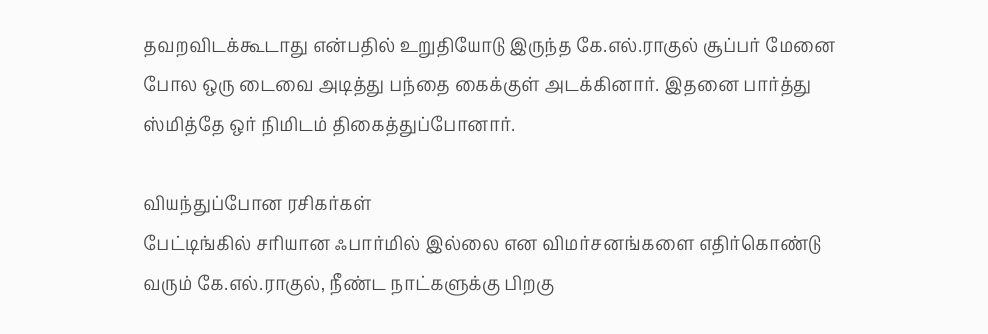தவறவிடக்கூடாது என்பதில் உறுதியோடு இருந்த கே.எல்.ராகுல் சூப்பர் மேனை போல ஒரு டைவை அடித்து பந்தை கைக்குள் அடக்கினார். இதனை பார்த்து ஸ்மித்தே ஒர் நிமிடம் திகைத்துப்போனார்.

வியந்துப்போன ரசிகர்கள்
பேட்டிங்கில் சரியான ஃபார்மில் இல்லை என விமர்சனங்களை எதிர்கொண்டு வரும் கே.எல்.ராகுல், நீண்ட நாட்களுக்கு பிறகு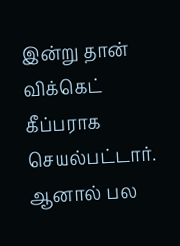இன்று தான் விக்கெட் கீப்பராக செயல்பட்டார். ஆனால் பல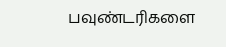பவுண்டரிகளை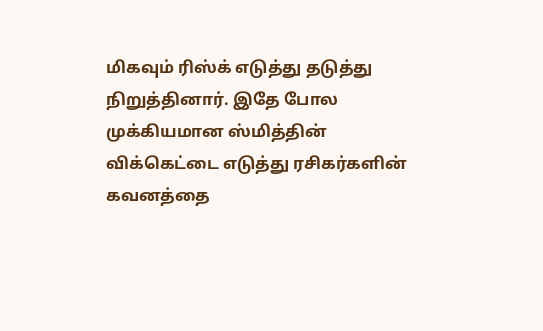மிகவும் ரிஸ்க் எடுத்து தடுத்து நிறுத்தினார். இதே போல முக்கியமான ஸ்மித்தின் விக்கெட்டை எடுத்து ரசிகர்களின் கவனத்தை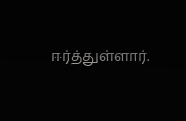ஈர்த்துள்ளார்.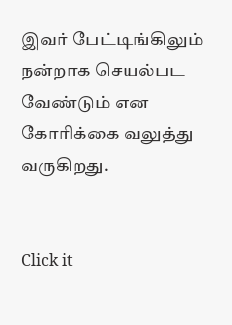இவர் பேட்டிங்கிலும் நன்றாக செயல்பட வேண்டும் என கோரிக்கை வலுத்து வருகிறது.


Click it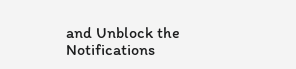and Unblock the Notifications